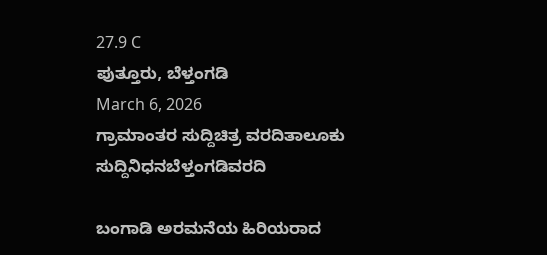27.9 C
ಪುತ್ತೂರು, ಬೆಳ್ತಂಗಡಿ
March 6, 2026
ಗ್ರಾಮಾಂತರ ಸುದ್ದಿಚಿತ್ರ ವರದಿತಾಲೂಕು ಸುದ್ದಿನಿಧನಬೆಳ್ತಂಗಡಿವರದಿ

ಬಂಗಾಡಿ ಅರಮನೆಯ ಹಿರಿಯರಾದ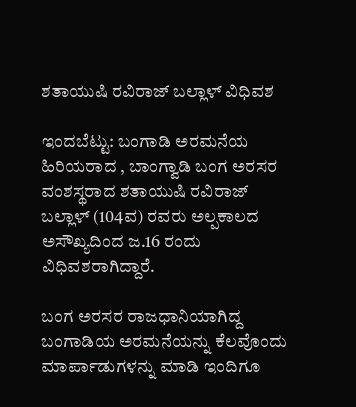ಶತಾಯುಷಿ ರವಿರಾಜ್ ಬಲ್ಲಾಳ್ ವಿಧಿವಶ

ಇಂದಬೆಟ್ಟು: ಬಂಗಾಡಿ ಅರಮನೆಯ ಹಿರಿಯರಾದ , ಬಾಂಗ್ವಾಡಿ ಬಂಗ ಅರಸರ ವಂಶಸ್ಥರಾದ ಶತಾಯುಷಿ ರವಿರಾಜ್ ಬಲ್ಲಾಳ್ (104ವ) ರವರು ಅಲ್ಪಕಾಲದ ಅಸೌಖ್ಯದಿಂದ ಜ.16 ರಂದು ವಿಧಿವಶರಾಗಿದ್ದಾರೆ.

ಬಂಗ ಅರಸರ ರಾಜಧಾನಿಯಾಗಿದ್ದ ಬಂಗಾಡಿಯ ಅರಮನೆಯನ್ನು ಕೆಲವೊಂದು ಮಾರ್ಪಾಡುಗಳನ್ನು ಮಾಡಿ ಇಂದಿಗೂ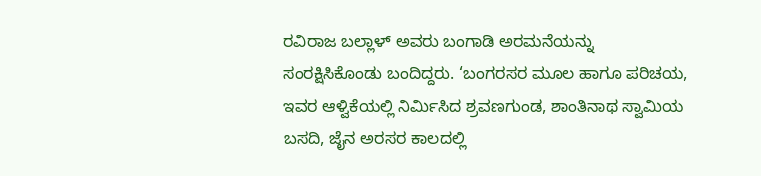ರವಿರಾಜ ಬಲ್ಲಾಳ್ ಅವರು ಬಂಗಾಡಿ ಅರಮನೆಯನ್ನು ಸಂರಕ್ಷಿಸಿಕೊಂಡು ಬಂದಿದ್ದರು. ‘ಬಂಗರಸರ ಮೂಲ ಹಾಗೂ ಪರಿಚಯ, ಇವರ ಆಳ್ವಿಕೆಯಲ್ಲಿ ನಿರ್ಮಿಸಿದ ಶ್ರವಣಗುಂಡ, ಶಾಂತಿನಾಥ ಸ್ವಾಮಿಯ ಬಸದಿ, ಜೈನ ಅರಸರ ಕಾಲದಲ್ಲಿ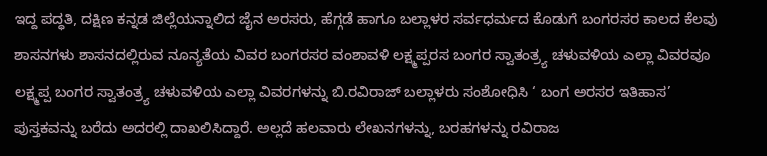ಇದ್ದ ಪದ್ಧತಿ, ದಕ್ಷಿಣ ಕನ್ನಡ ಜಿಲ್ಲೆಯನ್ನಾಲಿದ ಜೈನ ಅರಸರು, ಹೆಗ್ಗಡೆ ಹಾಗೂ ಬಲ್ಲಾಳರ ಸರ್ವಧರ್ಮದ ಕೊಡುಗೆ ಬಂಗರಸರ ಕಾಲದ ಕೆಲವು ಶಾಸನಗಳು ಶಾಸನದಲ್ಲಿರುವ ನೂನ್ಯತೆಯ ವಿವರ ಬಂಗರಸರ ವಂಶಾವಳಿ ಲಕ್ಷ್ಮಪ್ಪರಸ ಬಂಗರ ಸ್ವಾತಂತ್ರ್ಯ ಚಳುವಳಿಯ ಎಲ್ಲಾ ವಿವರವೂ ಲಕ್ಷ್ಮಪ್ಪ ಬಂಗರ ಸ್ವಾತಂತ್ರ್ಯ ಚಳುವಳಿಯ ಎಲ್ಲಾ ವಿವರಗಳನ್ನು ಬಿ.ರವಿರಾಜ್ ಬಲ್ಲಾಳರು ಸಂಶೋಧಿಸಿ ‘ ಬಂಗ ಅರಸರ ಇತಿಹಾಸ’ ಪುಸ್ತಕವನ್ನು ಬರೆದು ಅದರಲ್ಲಿ ದಾಖಲಿಸಿದ್ದಾರೆ. ಅಲ್ಲದೆ ಹಲವಾರು ಲೇಖನಗಳನ್ನು, ಬರಹಗಳನ್ನು ರವಿರಾಜ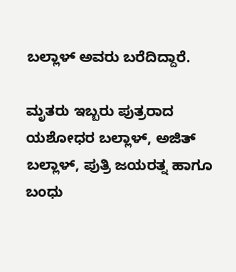ಬಲ್ಲಾಳ್ ಅವರು ಬರೆದಿದ್ದಾರೆ.

ಮೃತರು ಇಬ್ಬರು ಪುತ್ರರಾದ ಯಶೋಧರ ಬಲ್ಲಾಳ್, ಅಜಿತ್ ಬಲ್ಲಾಳ್, ಪುತ್ರಿ ಜಯರತ್ನ ಹಾಗೂ ಬಂಧು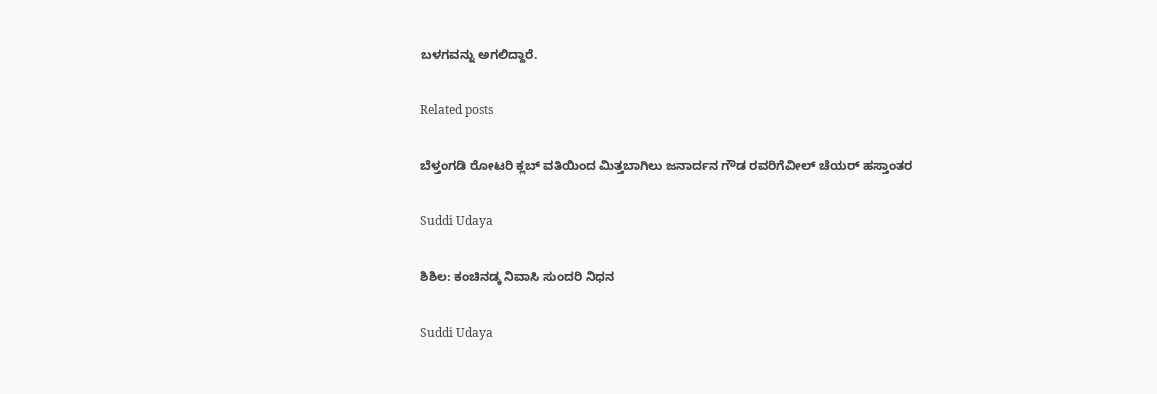ಬಳಗವನ್ನು ಅಗಲಿದ್ದಾರೆ.

Related posts

ಬೆಳ್ತಂಗಡಿ ರೋಟರಿ ಕ್ಲಬ್ ವತಿಯಿಂದ ಮಿತ್ತಬಾಗಿಲು ಜನಾರ್ದನ ಗೌಡ ರವರಿಗೆವೀಲ್ ಚೆಯರ್ ಹಸ್ತಾಂತರ

Suddi Udaya

ಶಿಶಿಲ: ಕಂಚಿನಡ್ಕ ನಿವಾಸಿ ಸುಂದರಿ ನಿಧನ

Suddi Udaya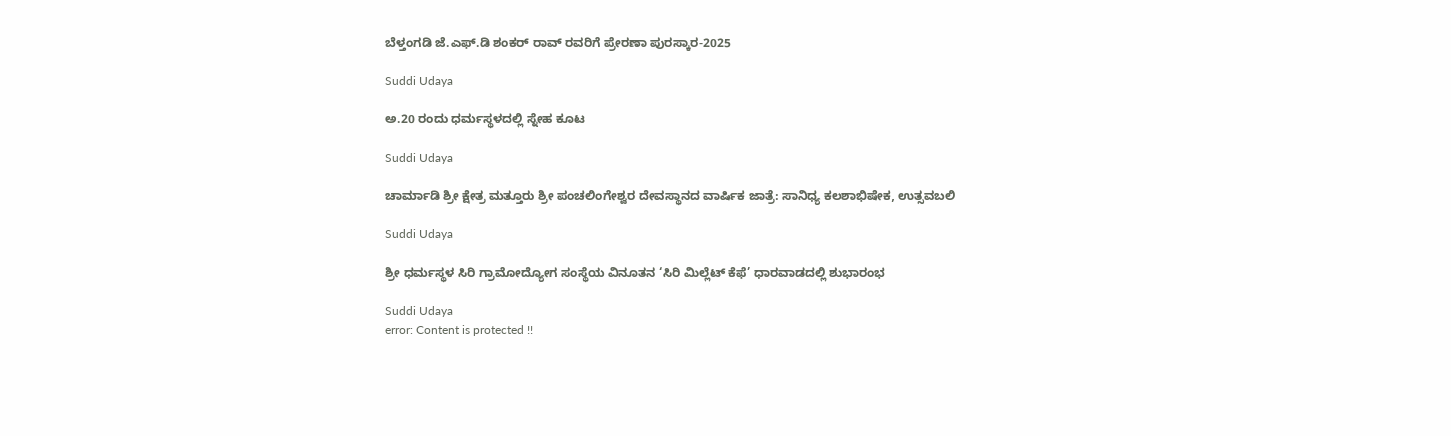ಬೆಳ್ತಂಗಡಿ ಜೆ.ಎಫ್.ಡಿ ಶಂಕರ್ ರಾವ್ ರವರಿಗೆ ಪ್ರೇರಣಾ ಪುರಸ್ಕಾರ-2025

Suddi Udaya

ಅ.20 ರಂದು ಧರ್ಮಸ್ಥಳದಲ್ಲಿ ಸ್ನೇಹ ಕೂಟ

Suddi Udaya

ಚಾರ್ಮಾಡಿ ಶ್ರೀ ಕ್ಷೇತ್ರ ಮತ್ತೂರು ಶ್ರೀ ಪಂಚಲಿಂಗೇಶ್ವರ ದೇವಸ್ಥಾನದ ವಾರ್ಷಿಕ ಜಾತ್ರೆ: ಸಾನಿಧ್ಯ ಕಲಶಾಭಿಷೇಕ, ಉತ್ಸವಬಲಿ

Suddi Udaya

ಶ್ರೀ ಧರ್ಮಸ್ಥಳ ಸಿರಿ ಗ್ರಾಮೋದ್ಯೋಗ ಸಂಸ್ಥೆಯ ವಿನೂತನ ‘ಸಿರಿ ಮಿಲ್ಲೆಟ್ ಕೆಫೆ’ ಧಾರವಾಡದಲ್ಲಿ ಶುಭಾರಂಭ

Suddi Udaya
error: Content is protected !!